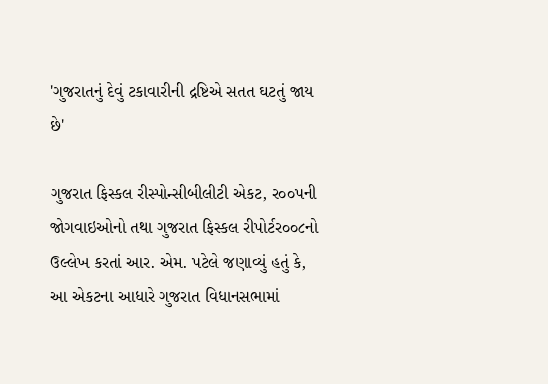'ગુજરાતનું દેવું ટકાવારીની દ્રષ્ટિએ સતત ઘટતું જાય છે'

ગુજરાત ફિસ્કલ રીસ્પોન્સીબીલીટી એકટ, ર૦૦પની જોગવાઇઓનો તથા ગુજરાત ફિસ્કલ રીપોર્ટર૦૦૮નો ઉલ્લેખ કરતાં આર. એમ. પટેલે જણાવ્યું હતું કે, આ એકટના આધારે ગુજરાત વિધાનસભામાં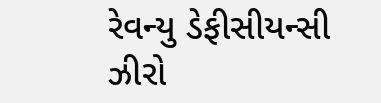રેવન્યુ ડેફીસીયન્સી ઝીરો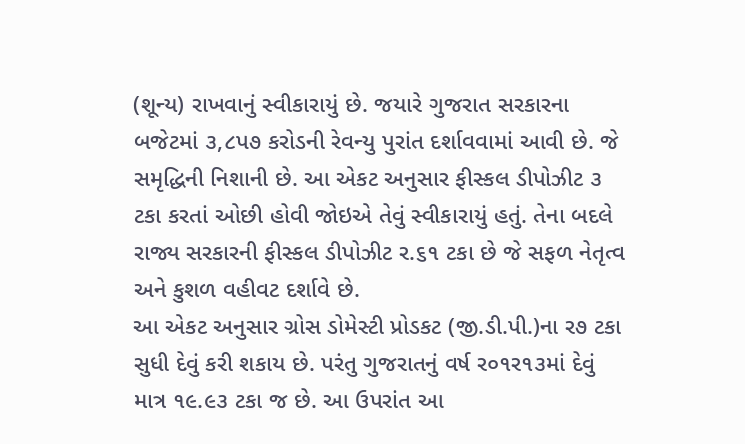(શૂન્ય) રાખવાનું સ્વીકારાયું છે. જયારે ગુજરાત સરકારના બજેટમાં ૩,૮પ૭ કરોડની રેવન્યુ પુરાંત દર્શાવવામાં આવી છે. જે સમૃદ્ધિની નિશાની છે. આ એકટ અનુસાર ફીસ્કલ ડીપોઝીટ ૩ ટકા કરતાં ઓછી હોવી જોઇએ તેવું સ્વીકારાયું હતું. તેના બદલે રાજ્ય સરકારની ફીસ્કલ ડીપોઝીટ ર.૬૧ ટકા છે જે સફળ નેતૃત્વ અને કુશળ વહીવટ દર્શાવે છે.
આ એકટ અનુસાર ગ્રોસ ડોમેસ્ટી પ્રોડકટ (જી.ડી.પી.)ના ર૭ ટકા સુધી દેવું કરી શકાય છે. પરંતુ ગુજરાતનું વર્ષ ર૦૧ર૧૩માં દેવું માત્ર ૧૯.૯૩ ટકા જ છે. આ ઉપરાંત આ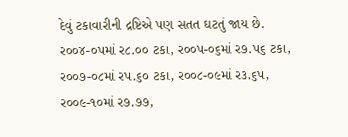દેવું ટકાવારીની દ્રષ્ટિએ પણ સતત ઘટતું જાય છે. ર૦૦૪-૦પમાં ર૮.૦૦ ટકા, ર૦૦પ-૦૬માં ર૭.પ૬ ટકા, ર૦૦૭-૦૮માં રપ.૬૦ ટકા, ર૦૦૮-૦૯માં ર૩.૬પ, ર૦૦૯-૧૦માં ર૭.૭૭,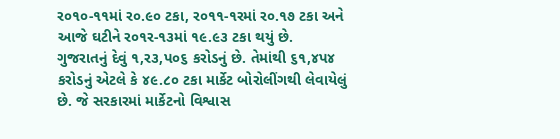ર૦૧૦-૧૧માં ર૦.૯૦ ટકા, ર૦૧૧-૧રમાં ર૦.૧૭ ટકા અને આજે ઘટીને ર૦૧ર-૧૩માં ૧૯.૯૩ ટકા થયું છે.
ગુજરાતનું દેવું ૧,ર૩,પ૦૬ કરોડનું છે. તેમાંથી ૬૧,૪પ૪ કરોડનું એટલે કે ૪૯.૮૦ ટકા માર્કેટ બોરોલીંગથી લેવાયેલું છે. જે સરકારમાં માર્કેટનો વિશ્વાસ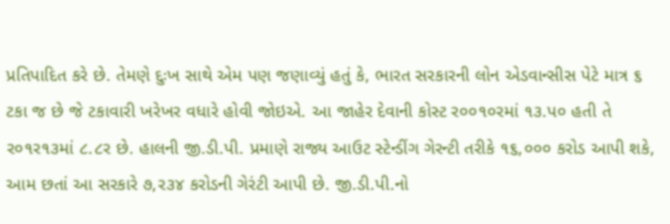પ્રતિપાદિત કરે છે. તેમણે દુઃખ સાથે એમ પણ જણાવ્યું હતું કે, ભારત સરકારની લોન એડવાન્સીસ પેટે માત્ર ૬ ટકા જ છે જે ટકાવારી ખરેખર વધારે હોવી જોઇએ. આ જાહેર દેવાની કોસ્ટ ર૦૦૧૦રમાં ૧૩.પ૦ હતી તે ર૦૧ર૧૩માં ૮.૮ર છે. હાલની જી.ડી.પી. પ્રમાણે રાજ્ય આઉટ સ્ટેન્ડીંગ ગેરન્ટી તરીકે ૧૬,૦૦૦ કરોડ આપી શકે, આમ છતાં આ સરકારે ૭,ર૩૪ કરોડની ગેરંટી આપી છે. જી.ડી.પી.નો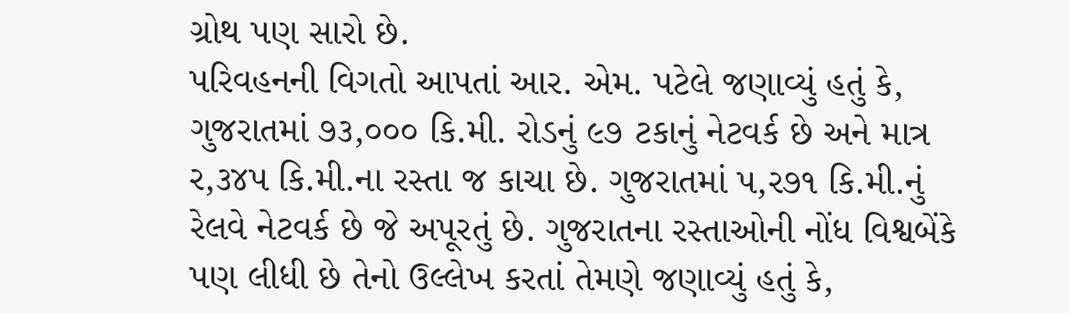ગ્રોથ પણ સારો છે.
પરિવહનની વિગતો આપતાં આર. એમ. પટેલે જણાવ્યું હતું કે, ગુજરાતમાં ૭૩,૦૦૦ કિ.મી. રોડનું ૯૭ ટકાનું નેટવર્ક છે અને માત્ર ર,૩૪પ કિ.મી.ના રસ્તા જ કાચા છે. ગુજરાતમાં પ,ર૭૧ કિ.મી.નું રેલવે નેટવર્ક છે જે અપૂરતું છે. ગુજરાતના રસ્તાઓની નોંધ વિશ્વબેંકે પણ લીધી છે તેનો ઉલ્લેખ કરતાં તેમણે જણાવ્યું હતું કે,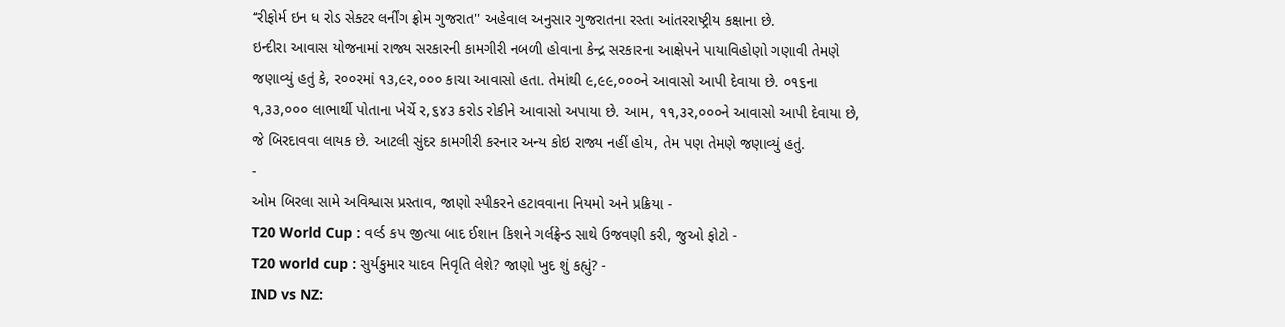‘‘રીફોર્મ ઇન ધ રોડ સેક્ટર લર્નીંગ ફ્રોમ ગુજરાત'' અહેવાલ અનુસાર ગુજરાતના રસ્તા આંતરરાષ્ટ્રીય કક્ષાના છે.
ઇન્દીરા આવાસ યોજનામાં રાજ્ય સરકારની કામગીરી નબળી હોવાના કેન્દ્ર સરકારના આક્ષેપને પાયાવિહોણો ગણાવી તેમણે જણાવ્યું હતું કે, ર૦૦રમાં ૧૩,૯ર,૦૦૦ કાચા આવાસો હતા. તેમાંથી ૯,૯૯,૦૦૦ને આવાસો આપી દેવાયા છે. ૦૧૬ના ૧,૩૩,૦૦૦ લાભાર્થી પોતાના ખેર્ચે ર,૬૪૩ કરોડ રોકીને આવાસો અપાયા છે. આમ, ૧૧,૩ર,૦૦૦ને આવાસો આપી દેવાયા છે, જે બિરદાવવા લાયક છે. આટલી સુંદર કામગીરી કરનાર અન્ય કોઇ રાજ્ય નહીં હોય, તેમ પણ તેમણે જણાવ્યું હતું.
-
ઓમ બિરલા સામે અવિશ્વાસ પ્રસ્તાવ, જાણો સ્પીકરને હટાવવાના નિયમો અને પ્રક્રિયા -
T20 World Cup : વર્લ્ડ કપ જીત્યા બાદ ઈશાન કિશને ગર્લફ્રેન્ડ સાથે ઉજવણી કરી, જુઓ ફોટો -
T20 world cup : સુર્યકુમાર યાદવ નિવૃતિ લેશે? જાણો ખુદ શું કહ્યું? -
IND vs NZ: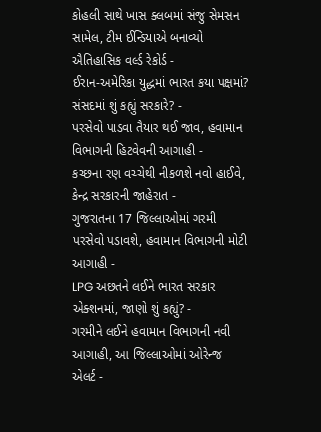કોહલી સાથે ખાસ ક્લબમાં સંજુ સેમસન સામેલ, ટીમ ઈન્ડિયાએ બનાવ્યો ઐતિહાસિક વર્લ્ડ રેકોર્ડ -
ઈરાન-અમેરિકા યુદ્ધમાં ભારત કયા પક્ષમાં? સંસદમાં શું કહ્યું સરકારે? -
પરસેવો પાડવા તૈયાર થઈ જાવ, હવામાન વિભાગની હિટવેવની આગાહી -
કચ્છના રણ વચ્ચેથી નીકળશે નવો હાઈવે, કેન્દ્ર સરકારની જાહેરાત -
ગુજરાતના 17 જિલ્લાઓમાં ગરમી પરસેવો પડાવશે, હવામાન વિભાગની મોટી આગાહી -
LPG અછતને લઈને ભારત સરકાર એક્શનમાં, જાણો શું કહ્યું? -
ગરમીને લઈને હવામાન વિભાગની નવી આગાહી, આ જિલ્લાઓમાં ઓરેન્જ એલર્ટ -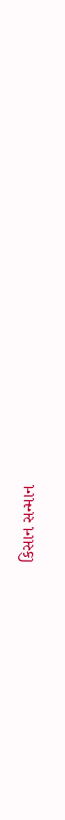કિસાન સન્માન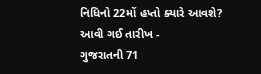નિધિનો 22મોં હપ્તો ક્યારે આવશે? આવી ગઈ તારીખ -
ગુજરાતની 71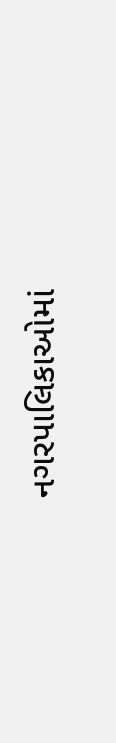નગરપાલિકાઓમાં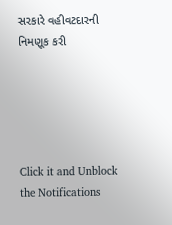સરકારે વહીવટદારની નિમણૂક કરી





Click it and Unblock the Notifications